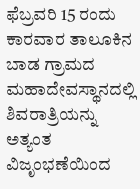ಫೆಬ್ರವರಿ 15 ರಂದು ಕಾರವಾರ ತಾಲೂಕಿನ ಬಾಡ ಗ್ರಾಮದ  ಮಹಾದೇವಸ್ಥಾನದಲ್ಲಿ ಶಿವರಾತ್ರಿಯನ್ನು ಅತ್ಯಂತ ವಿಜೃಂಭಣೆಯಿಂದ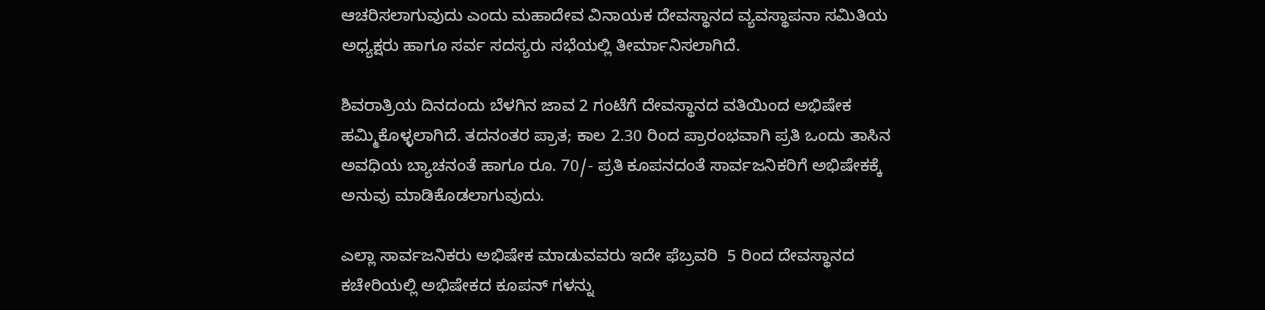ಆಚರಿಸಲಾಗುವುದು ಎಂದು ಮಹಾದೇವ ವಿನಾಯಕ ದೇವಸ್ಥಾನದ ವ್ಯವಸ್ಥಾಪನಾ ಸಮಿತಿಯ ಅಧ್ಯಕ್ಷರು ಹಾಗೂ ಸರ್ವ ಸದಸ್ಯರು ಸಭೆಯಲ್ಲಿ ತೀರ್ಮಾನಿಸಲಾಗಿದೆ.

ಶಿವರಾತ್ರಿಯ ದಿನದಂದು ಬೆಳಗಿನ ಜಾವ 2 ಗಂಟೆಗೆ ದೇವಸ್ಥಾನದ ವತಿಯಿಂದ ಅಭಿಷೇಕ ಹಮ್ಮಿಕೊಳ್ಳಲಾಗಿದೆ. ತದನಂತರ ಪ್ರಾತ; ಕಾಲ 2.30 ರಿಂದ ಪ್ರಾರಂಭವಾಗಿ ಪ್ರತಿ ಒಂದು ತಾಸಿನ ಅವಧಿಯ ಬ್ಯಾಚನಂತೆ ಹಾಗೂ ರೂ. 70/- ಪ್ರತಿ ಕೂಪನದಂತೆ ಸಾರ್ವಜನಿಕರಿಗೆ ಅಭಿಷೇಕಕ್ಕೆ ಅನುವು ಮಾಡಿಕೊಡಲಾಗುವುದು.

ಎಲ್ಲಾ ಸಾರ್ವಜನಿಕರು ಅಭಿಷೇಕ ಮಾಡುವವರು ಇದೇ ಫೆಬ್ರವರಿ  5 ರಿಂದ ದೇವಸ್ಥಾನದ ಕಚೇರಿಯಲ್ಲಿ ಅಭಿಷೇಕದ ಕೂಪನ್ ಗಳನ್ನು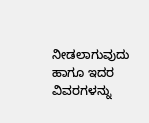ನೀಡಲಾಗುವುದು ಹಾಗೂ ಇದರ ವಿವರಗಳನ್ನು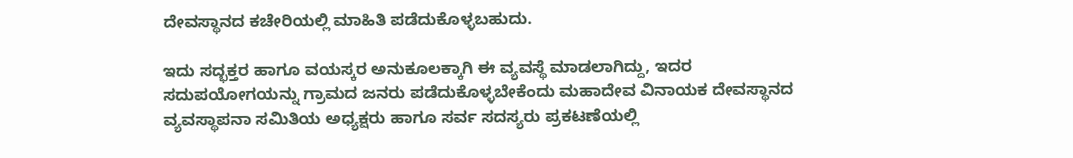ದೇವಸ್ಥಾನದ ಕಚೇರಿಯಲ್ಲಿ ಮಾಹಿತಿ ಪಡೆದುಕೊಳ್ಳಬಹುದು.

ಇದು ಸದ್ಭಕ್ತರ ಹಾಗೂ ವಯಸ್ಕರ ಅನುಕೂಲಕ್ಕಾಗಿ ಈ ವ್ಯವಸ್ಥೆ ಮಾಡಲಾಗಿದ್ದು, ಇದರ ಸದುಪಯೋಗಯನ್ನು ಗ್ರಾಮದ ಜನರು ಪಡೆದುಕೊಳ್ಳಬೇಕೆಂದು ಮಹಾದೇವ ವಿನಾಯಕ ದೇವಸ್ಥಾನದ ವ್ಯವಸ್ಥಾಪನಾ ಸಮಿತಿಯ ಅಧ್ಯಕ್ಷರು ಹಾಗೂ ಸರ್ವ ಸದಸ್ಯರು ಪ್ರಕಟಣೆಯಲ್ಲಿ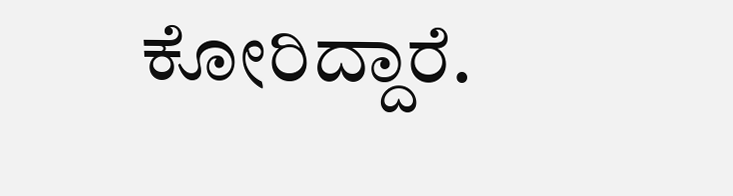ಕೋರಿದ್ದಾರೆ.